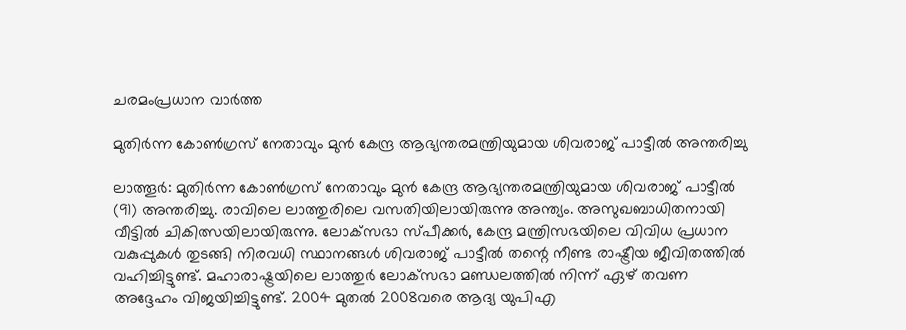ചരമംപ്രധാന വാർത്ത

മുതിര്‍ന്ന കോണ്‍ഗ്രസ് നേതാവും മുന്‍ കേന്ദ്ര ആഭ്യന്തരമന്ത്രിയുമായ ശിവരാജ് പാട്ടീല്‍ അന്തരിച്ചു

ലാത്തൂര്‍: മുതിര്‍ന്ന കോണ്‍ഗ്രസ് നേതാവും മുന്‍ കേന്ദ്ര ആഭ്യന്തരമന്ത്രിയുമായ ശിവരാജ് പാട്ടീല്‍ (91) അന്തരിച്ചു. രാവിലെ ലാത്തുരിലെ വസതിയിലായിരുന്നു അന്ത്യം. അസുഖബാധിതനായി വീട്ടില്‍ ചികിത്സയിലായിരുന്നു. ലോക്‌സഭാ സ്പീക്കര്‍, കേന്ദ്ര മന്ത്രിസഭയിലെ വിവിധ പ്രധാന വകുപ്പുകള്‍ തുടങ്ങി നിരവധി സ്ഥാനങ്ങള്‍ ശിവരാജ് പാട്ടീല്‍ തന്റെ നീണ്ട രാഷ്ട്രീയ ജീവിതത്തില്‍ വഹിച്ചിട്ടുണ്ട്. മഹാരാഷ്ട്രയിലെ ലാത്തുര്‍ ലോക്‌സഭാ മണ്ഡലത്തില്‍ നിന്ന് ഏഴ് തവണ അദ്ദേഹം വിജയിച്ചിട്ടുണ്ട്. 2004 മുതല്‍ 2008വരെ ആദ്യ യുപിഎ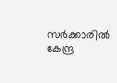സര്‍ക്കാരില്‍ കേന്ദ്ര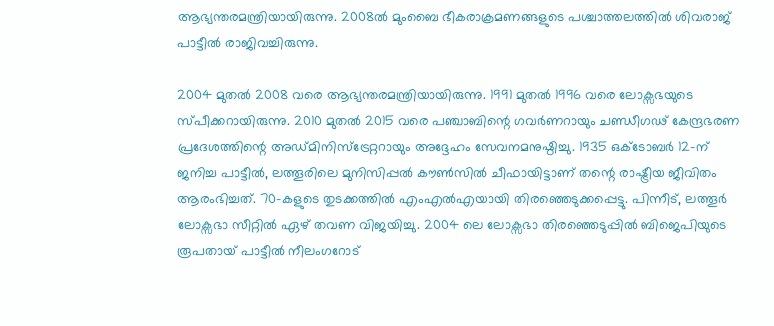ആഭ്യന്തരമന്ത്രിയായിരുന്നു. 2008ല്‍ മുംബൈ ഭീകരാക്രമണങ്ങളുടെ പശ്ചാത്തലത്തില്‍ ശിവരാജ് പാട്ടീല്‍ രാജിവച്ചിരുന്നു.

2004 മുതല്‍ 2008 വരെ ആഭ്യന്തരമന്ത്രിയായിരുന്നു. 1991 മുതല്‍ 1996 വരെ ലോക്സഭയുടെ സ്പീക്കറായിരുന്നു. 2010 മുതല്‍ 2015 വരെ പഞ്ചാബിന്റെ ഗവര്‍ണറായും ചണ്ഡീഗഢ് കേന്ദ്രഭരണ പ്രദേശത്തിന്റെ അഡ്മിനിസ്ട്രേറ്ററായും അദ്ദേഹം സേവനമനുഷ്ഠിച്ചു. 1935 ഒക്ടോബര്‍ 12-ന് ജനിച്ച പാട്ടീല്‍, ലത്തൂരിലെ മുനിസിപ്പല്‍ കൗണ്‍സില്‍ ചീഫായിട്ടാണ് തന്റെ രാഷ്ട്രീയ ജീവിതം ആരംഭിച്ചത്. 70-കളുടെ തുടക്കത്തില്‍ എംഎല്‍എയായി തിരഞ്ഞെടുക്കപ്പെട്ടു. പിന്നീട്, ലത്തൂര്‍ ലോക്സഭാ സീറ്റില്‍ ഏഴ് തവണ വിജയിച്ചു. 2004 ലെ ലോക്സഭാ തിരഞ്ഞെടുപ്പില്‍ ബിജെപിയുടെ രൂപതായ് പാട്ടീല്‍ നീലംഗറോട്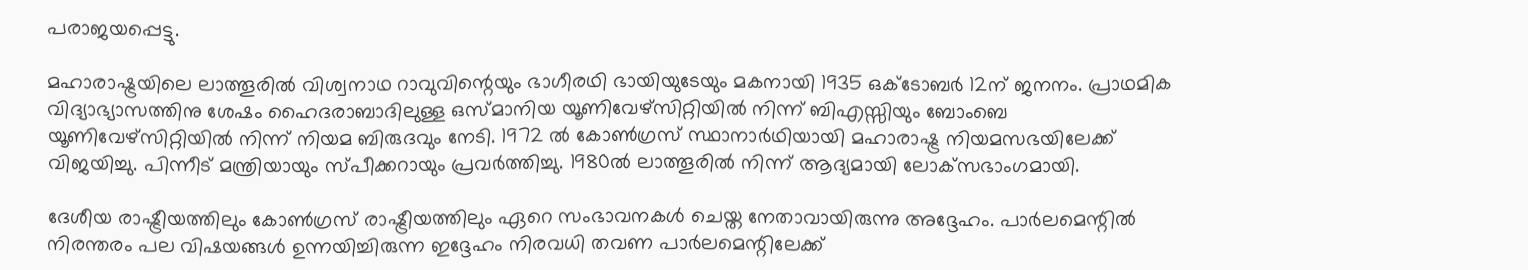പരാജയപ്പെട്ടു.

മഹാരാഷ്ട്രയിലെ ലാത്തൂരില്‍ വിശ്വനാഥ റാവുവിന്റെയും ഭാഗീരഥി ഭായിയുടേയും മകനായി 1935 ഒക്ടോബര്‍ 12ന് ജനനം. പ്രാഥമിക വിദ്യാഭ്യാസത്തിനു ശേഷം ഹൈദരാബാദിലുള്ള ഒസ്മാനിയ യൂണിവേഴ്‌സിറ്റിയില്‍ നിന്ന് ബിഎസ്സിയും ബോംബെ യൂണിവേഴ്‌സിറ്റിയില്‍ നിന്ന് നിയമ ബിരുദവും നേടി. 1972 ല്‍ കോണ്‍ഗ്രസ് സ്ഥാനാര്‍ഥിയായി മഹാരാഷ്ട്ര നിയമസഭയിലേക്ക് വിജയിച്ചു. പിന്നീട് മന്ത്രിയായും സ്പീക്കറായും പ്രവര്‍ത്തിച്ചു. 1980ല്‍ ലാത്തൂരില്‍ നിന്ന് ആദ്യമായി ലോക്‌സഭാംഗമായി.

ദേശീയ രാഷ്ട്രീയത്തിലും കോണ്‍ഗ്രസ് രാഷ്ട്രീയത്തിലും ഏറെ സംഭാവനകള്‍ ചെയ്ത നേതാവായിരുന്നു അദ്ദേഹം. പാര്‍ലമെന്റില്‍ നിരന്തരം പല വിഷയങ്ങള്‍ ഉന്നയിച്ചിരുന്ന ഇദ്ദേഹം നിരവധി തവണ പാര്‍ലമെന്റിലേക്ക്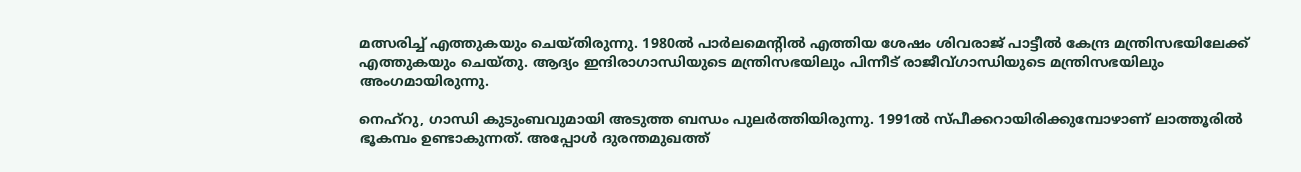മത്സരിച്ച് എത്തുകയും ചെയ്തിരുന്നു. 1980ല്‍ പാര്‍ലമെന്റില്‍ എത്തിയ ശേഷം ശിവരാജ് പാട്ടീല്‍ കേന്ദ്ര മന്ത്രിസഭയിലേക്ക് എത്തുകയും ചെയ്തു. ആദ്യം ഇന്ദിരാഗാന്ധിയുടെ മന്ത്രിസഭയിലും പിന്നീട് രാജീവ്ഗാന്ധിയുടെ മന്ത്രിസഭയിലും അംഗമായിരുന്നു.

നെഹ്‌റു, ഗാന്ധി കുടുംബവുമായി അടുത്ത ബന്ധം പുലര്‍ത്തിയിരുന്നു. 1991ല്‍ സ്പീക്കറായിരിക്കുമ്പോഴാണ് ലാത്തൂരില്‍ ഭൂകമ്പം ഉണ്ടാകുന്നത്. അപ്പോള്‍ ദുരന്തമുഖത്ത്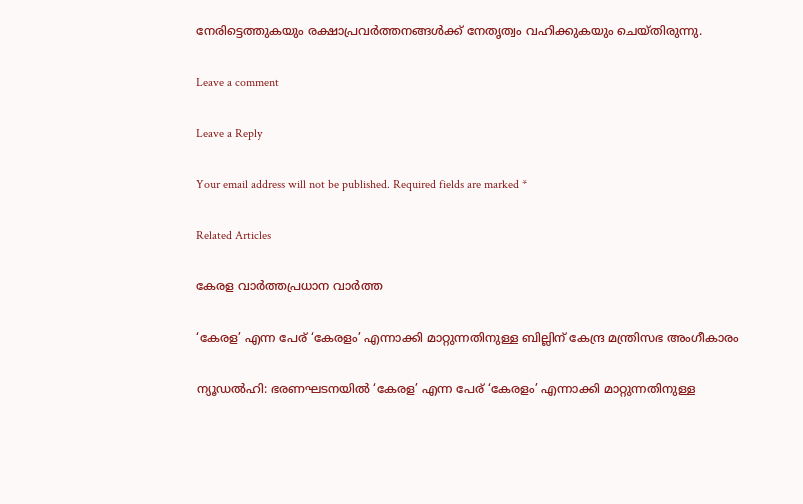നേരിട്ടെത്തുകയും രക്ഷാപ്രവര്‍ത്തനങ്ങള്‍ക്ക് നേതൃത്വം വഹിക്കുകയും ചെയ്തിരുന്നു.

Leave a comment

Leave a Reply

Your email address will not be published. Required fields are marked *

Related Articles

കേരള വാർത്തപ്രധാന വാർത്ത

‘കേരള’ എന്ന പേര് ‘കേരളം’ എന്നാക്കി മാറ്റുന്നതിനുള്ള ബില്ലിന് കേന്ദ്ര മന്ത്രിസഭ അംഗീകാരം

ന്യൂഡല്‍ഹി: ഭരണഘടനയില്‍ ‘കേരള’ എന്ന പേര് ‘കേരളം’ എന്നാക്കി മാറ്റുന്നതിനുള്ള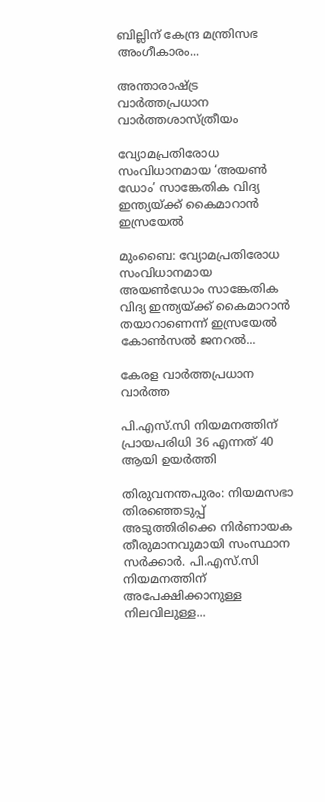ബില്ലിന് കേന്ദ്ര മന്ത്രിസഭ അംഗീകാരം...

അന്താരാഷ്ട്ര വാർത്തപ്രധാന വാർത്തശാസ്ത്രീയം

വ്യോമപ്രതിരോധ സംവിധാനമായ ‘അയൺ ഡോം’ സാങ്കേതിക വിദ്യ ഇന്ത്യയ്ക്ക് കൈമാറാൻ ഇസ്രയേൽ

മുംബൈ: വ്യോമപ്രതിരോധ സംവിധാനമായ അയൺഡോം സാങ്കേതിക വിദ്യ ഇന്ത്യയ്ക്ക് കൈമാറാൻ തയാറാണെന്ന് ഇസ്രയേൽ കോൺസൽ ജനറൽ...

കേരള വാർത്തപ്രധാന വാർത്ത

പി.എസ്.സി നിയമനത്തിന് പ്രായപരിധി 36 എന്നത് 40 ആയി ഉയര്‍ത്തി

തിരുവനന്തപുരം: നിയമസഭാ തിരഞ്ഞെടുപ്പ് അടുത്തിരിക്കെ നിര്‍ണായക തീരുമാനവുമായി സംസ്ഥാന സര്‍ക്കാര്‍. പി.എസ്.സി നിയമനത്തിന് അപേക്ഷിക്കാനുള്ള നിലവിലുള്ള...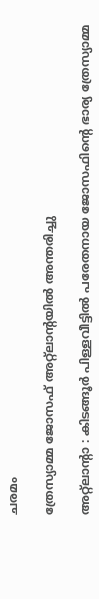ചരമം

ത്രേസ്യാമ്മ ജോസഫ്‌ അറ്റ്ലാന്റയിൽ അന്തരിച്ചു

അറ്റ്ലാന്റാ : കിടങ്ങൂർ പിള്ളവീട്ടിൽ പരേതനായ ജോസഫിന്റെ ഭാര്യ ത്രേസ്യാമ്മ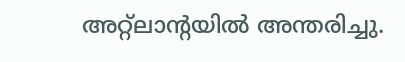അറ്റ്ലാന്റയിൽ അന്തരിച്ചു.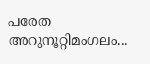പരേത അറുനൂറ്റിമംഗലം...